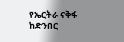የኤርትራ ናቅፋ ከድንበር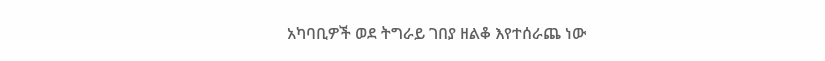አካባቢዎች ወደ ትግራይ ገበያ ዘልቆ እየተሰራጨ ነው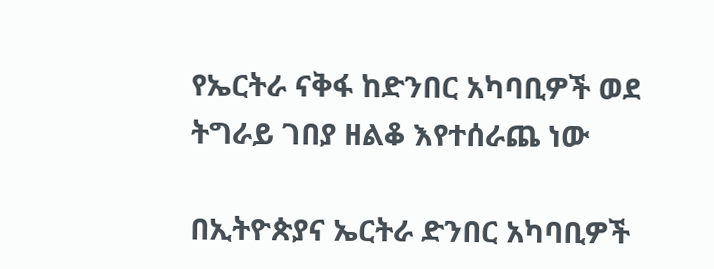የኤርትራ ናቅፋ ከድንበር አካባቢዎች ወደ ትግራይ ገበያ ዘልቆ እየተሰራጨ ነው

በኢትዮጵያና ኤርትራ ድንበር አካባቢዎች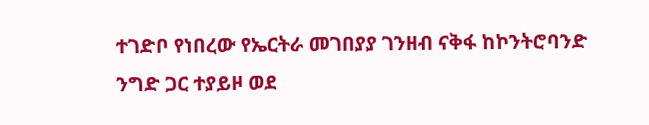ተገድቦ የነበረው የኤርትራ መገበያያ ገንዘብ ናቅፋ ከኮንትሮባንድ ንግድ ጋር ተያይዞ ወደ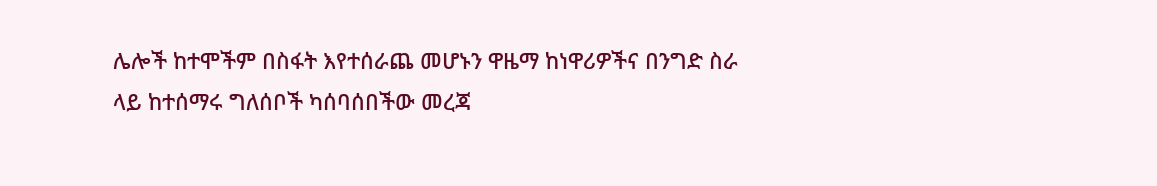ሌሎች ከተሞችም በስፋት እየተሰራጨ መሆኑን ዋዜማ ከነዋሪዎችና በንግድ ስራ ላይ ከተሰማሩ ግለሰቦች ካሰባሰበችው መረጃ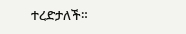ተረድታለች።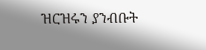ዝርዝሩን ያንብቡት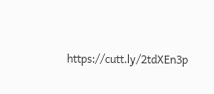https://cutt.ly/2tdXEn3p